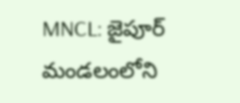MNCL: జైపూర్ మండలంలోని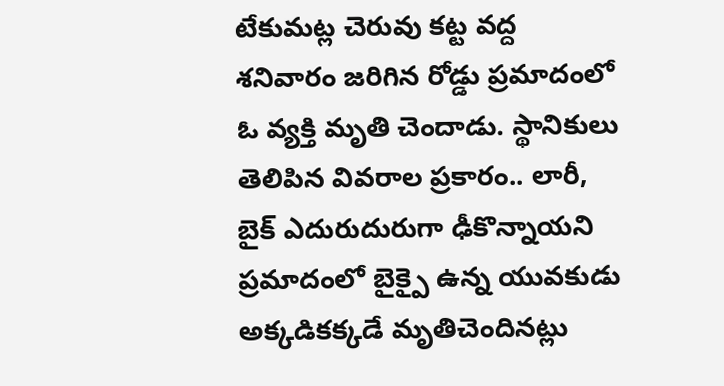టేకుమట్ల చెరువు కట్ట వద్ద శనివారం జరిగిన రోడ్డు ప్రమాదంలో ఓ వ్యక్తి మృతి చెందాడు. స్థానికులు తెలిపిన వివరాల ప్రకారం.. లారీ, బైక్ ఎదురుదురుగా ఢీకొన్నాయని ప్రమాదంలో బైక్పై ఉన్న యువకుడు అక్కడికక్కడే మృతిచెందినట్లు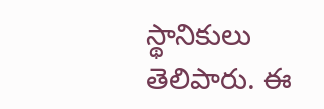స్థానికులు తెలిపారు. ఈ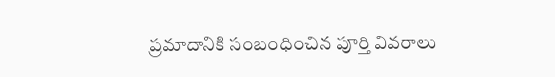ప్రమాదానికి సంబంధించిన పూర్తి వివరాలు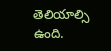తెలియాల్సి ఉంది.